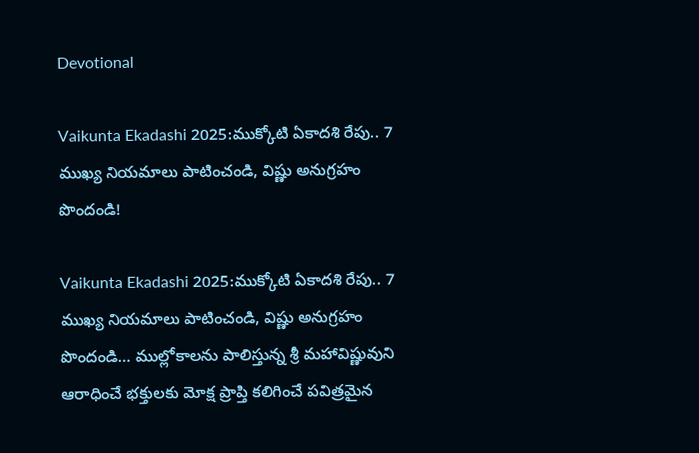Devotional

Vaikunta Ekadashi 2025:ముక్కోటి ఏకాదశి రేపు.. 7 ముఖ్య నియమాలు పాటించండి, విష్ణు అనుగ్రహం పొందండి!

Vaikunta Ekadashi 2025:ముక్కోటి ఏకాదశి రేపు.. 7 ముఖ్య నియమాలు పాటించండి, విష్ణు అనుగ్రహం పొందండి… ముల్లోకాలను పాలిస్తున్న శ్రీ మహావిష్ణువుని ఆరాధించే భక్తులకు మోక్ష ప్రాప్తి కలిగించే పవిత్రమైన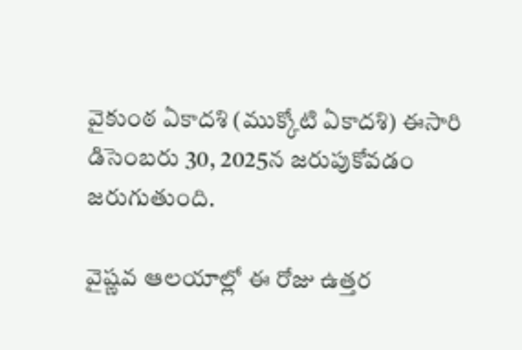వైకుంఠ ఏకాదశి (ముక్కోటి ఏకాదశి) ఈసారి డిసెంబరు 30, 2025న జరుపుకోవడం జరుగుతుంది.

వైష్ణవ ఆలయాల్లో ఈ రోజు ఉత్తర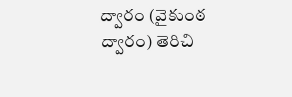ద్వారం (వైకుంఠ ద్వారం) తెరిచి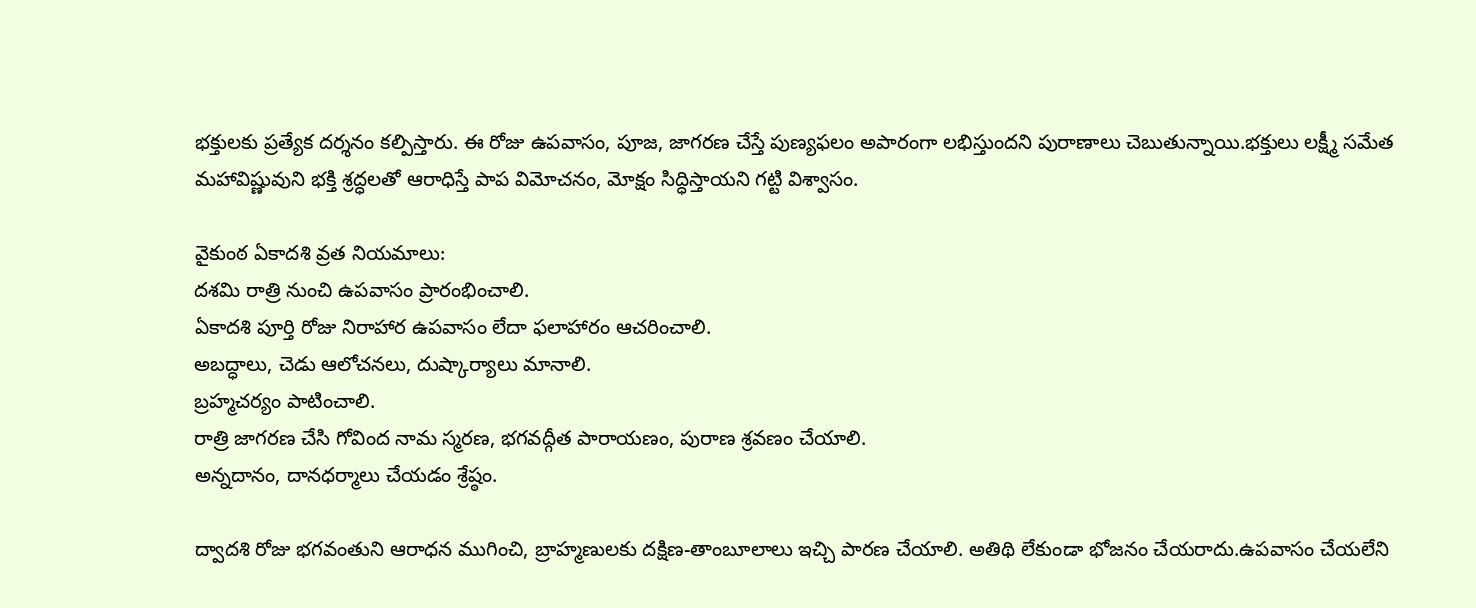భక్తులకు ప్రత్యేక దర్శనం కల్పిస్తారు. ఈ రోజు ఉపవాసం, పూజ, జాగరణ చేస్తే పుణ్యఫలం అపారంగా లభిస్తుందని పురాణాలు చెబుతున్నాయి.భక్తులు లక్ష్మీ సమేత మహావిష్ణువుని భక్తి శ్రద్ధలతో ఆరాధిస్తే పాప విమోచనం, మోక్షం సిద్ధిస్తాయని గట్టి విశ్వాసం.

వైకుంఠ ఏకాదశి వ్రత నియమాలు:
దశమి రాత్రి నుంచి ఉపవాసం ప్రారంభించాలి.
ఏకాదశి పూర్తి రోజు నిరాహార ఉపవాసం లేదా ఫలాహారం ఆచరించాలి.
అబద్ధాలు, చెడు ఆలోచనలు, దుష్కార్యాలు మానాలి.
బ్రహ్మచర్యం పాటించాలి.
రాత్రి జాగరణ చేసి గోవింద నామ స్మరణ, భగవద్గీత పారాయణం, పురాణ శ్రవణం చేయాలి.
అన్నదానం, దానధర్మాలు చేయడం శ్రేష్ఠం.

ద్వాదశి రోజు భగవంతుని ఆరాధన ముగించి, బ్రాహ్మణులకు దక్షిణ-తాంబూలాలు ఇచ్చి పారణ చేయాలి. అతిథి లేకుండా భోజనం చేయరాదు.ఉపవాసం చేయలేని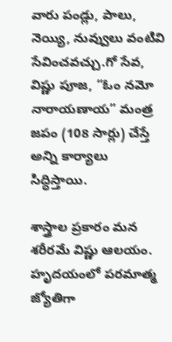వారు పండ్లు, పాలు, నెయ్యి, నువ్వులు వంటివి సేవించవచ్చు.గో సేవ, విష్ణు పూజ, “ఓం నమో నారాయణాయ” మంత్ర జపం (108 సార్లు) చేస్తే అన్ని కార్యాలు సిద్ధిస్తాయి.

శాస్త్రాల ప్రకారం మన శరీరమే విష్ణు ఆలయం. హృదయంలో పరమాత్మ జ్యోతిగా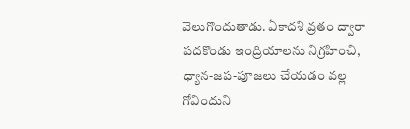వెలుగొందుతాడు. ఏకాదశి వ్రతం ద్వారా పదకొండు ఇంద్రియాలను నిగ్రహించి, ధ్యాన-జప-పూజలు చేయడం వల్ల గోవిందుని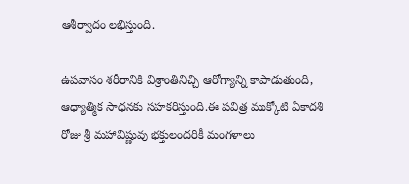ఆశీర్వాదం లభిస్తుంది.

ఉపవాసం శరీరానికి విశ్రాంతినిచ్చి ఆరోగ్యాన్ని కాపాడుతుంది, ఆధ్యాత్మిక సాధనకు సహకరిస్తుంది.ఈ పవిత్ర ముక్కోటి ఏకాదశి రోజు శ్రీ మహావిష్ణువు భక్తులందరికీ మంగళాలు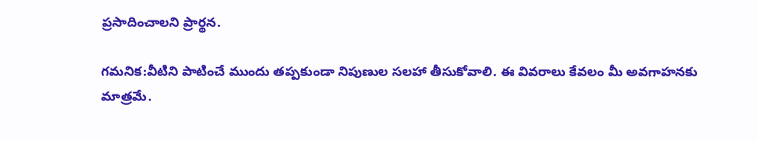ప్రసాదించాలని ప్రార్థన.

గమనిక:వీటిని పాటించే ముందు తప్పకుండా నిపుణుల సలహా తీసుకోవాలి. ఈ వివరాలు కేవలం మీ అవగాహనకు మాత్రమే.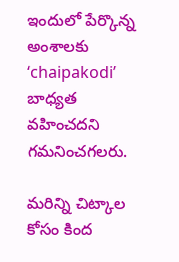ఇందులో పేర్కొన్న అంశాలకు ‘chaipakodi’ బాధ్యత వహించదని గమనించగలరు.

మరిన్ని చిట్కాల కోసం కింద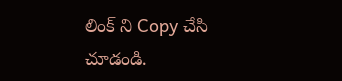లింక్ ని Copy చేసి చూడండి.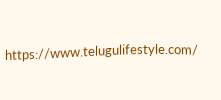https://www.telugulifestyle.com/